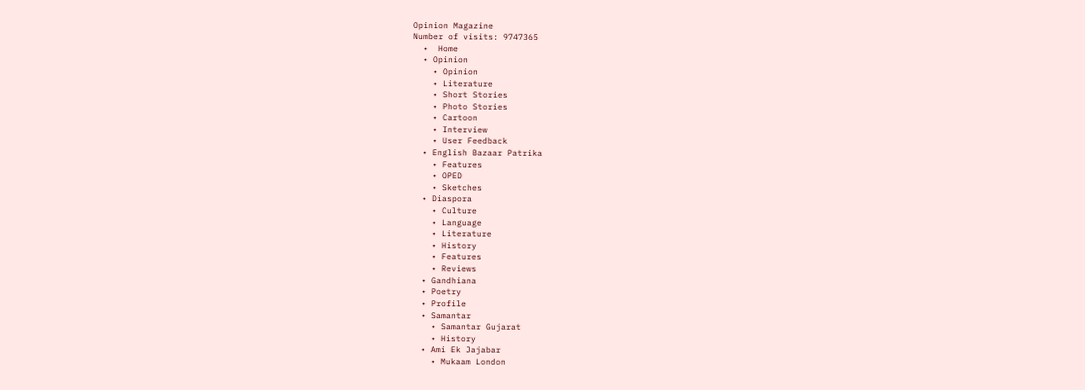Opinion Magazine
Number of visits: 9747365
  •  Home
  • Opinion
    • Opinion
    • Literature
    • Short Stories
    • Photo Stories
    • Cartoon
    • Interview
    • User Feedback
  • English Bazaar Patrika
    • Features
    • OPED
    • Sketches
  • Diaspora
    • Culture
    • Language
    • Literature
    • History
    • Features
    • Reviews
  • Gandhiana
  • Poetry
  • Profile
  • Samantar
    • Samantar Gujarat
    • History
  • Ami Ek Jajabar
    • Mukaam London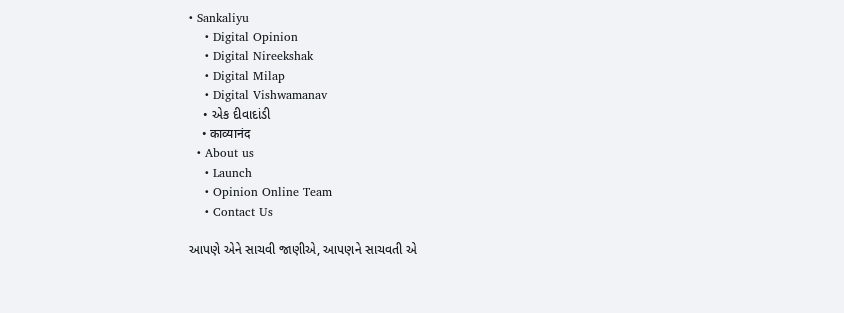• Sankaliyu
    • Digital Opinion
    • Digital Nireekshak
    • Digital Milap
    • Digital Vishwamanav
    • એક દીવાદાંડી
    • काव्यानंद
  • About us
    • Launch
    • Opinion Online Team
    • Contact Us

આપણે એને સાચવી જાણીએ, આપણને સાચવતી એ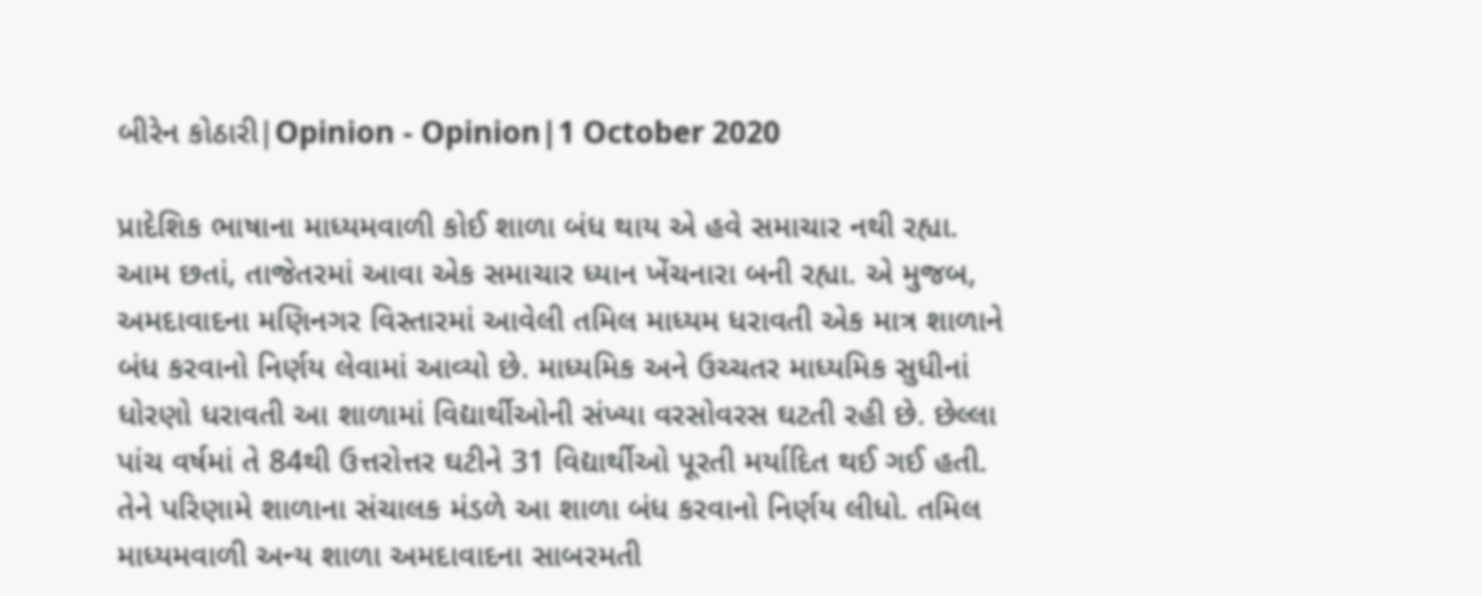બીરેન કોઠારી|Opinion - Opinion|1 October 2020

પ્રાદેશિક ભાષાના માધ્યમવાળી કોઈ શાળા બંધ થાય એ હવે સમાચાર નથી રહ્યા. આમ છતાં, તાજેતરમાં આવા એક સમાચાર ધ્યાન ખેંચનારા બની રહ્યા. એ મુજબ, અમદાવાદના મણિનગર વિસ્તારમાં આવેલી તમિલ માધ્યમ ધરાવતી એક માત્ર શાળાને બંધ કરવાનો નિર્ણય લેવામાં આવ્યો છે. માધ્યમિક અને ઉચ્ચતર માધ્યમિક સુધીનાં ધોરણો ધરાવતી આ શાળામાં વિદ્યાર્થીઓની સંખ્યા વરસોવરસ ઘટતી રહી છે. છેલ્લા પાંચ વર્ષમાં તે 84થી ઉત્તરોત્તર ઘટીને 31 વિદ્યાર્થીઓ પૂરતી મર્યાદિત થઈ ગઈ હતી. તેને પરિણામે શાળાના સંચાલક મંડળે આ શાળા બંધ કરવાનો નિર્ણય લીધો. તમિલ માધ્યમવાળી અન્ય શાળા અમદાવાદના સાબરમતી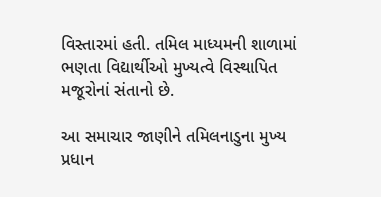વિસ્તારમાં હતી. તમિલ માધ્યમની શાળામાં ભણતા વિદ્યાર્થીઓ મુખ્યત્વે વિસ્થાપિત મજૂરોનાં સંતાનો છે.

આ સમાચાર જાણીને તમિલનાડુના મુખ્ય પ્રધાન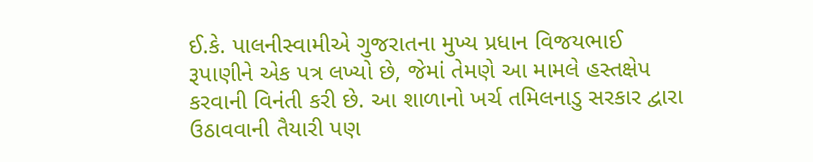ઈ.કે. પાલનીસ્વામીએ ગુજરાતના મુખ્ય પ્રધાન વિજયભાઈ રૂપાણીને એક પત્ર લખ્યો છે, જેમાં તેમણે આ મામલે હસ્તક્ષેપ કરવાની વિનંતી કરી છે. આ શાળાનો ખર્ચ તમિલનાડુ સરકાર દ્વારા ઉઠાવવાની તૈયારી પણ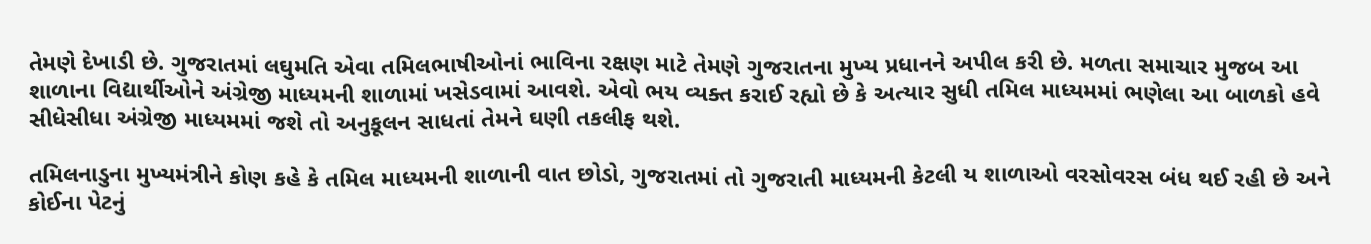તેમણે દેખાડી છે. ગુજરાતમાં લઘુમતિ એવા તમિલભાષીઓનાં ભાવિના રક્ષણ માટે તેમણે ગુજરાતના મુખ્ય પ્રધાનને અપીલ કરી છે. મળતા સમાચાર મુજબ આ શાળાના વિદ્યાર્થીઓને અંગ્રેજી માધ્યમની શાળામાં ખસેડવામાં આવશે. એવો ભય વ્યક્ત કરાઈ રહ્યો છે કે અત્યાર સુધી તમિલ માધ્યમમાં ભણેલા આ બાળકો હવે સીધેસીધા અંગ્રેજી માધ્યમમાં જશે તો અનુકૂલન સાધતાં તેમને ઘણી તકલીફ થશે.

તમિલનાડુના મુખ્યમંત્રીને કોણ કહે કે તમિલ માધ્યમની શાળાની વાત છોડો, ગુજરાતમાં તો ગુજરાતી માધ્યમની કેટલી ય શાળાઓ વરસોવરસ બંધ થઈ રહી છે અને કોઈના પેટનું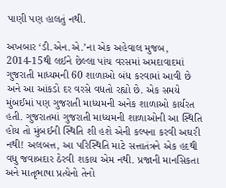પાણી પણ હાલતું નથી.

અખબાર ‘ડી.એન.એ.’ના એક અહેવાલ મુજબ, 2014-15થી લઈને છેલ્લા પાંચ વરસમાં અમદાવાદમાં ગુજરાતી માધ્યમની 60 શાળાઓ બંધ કરવામાં આવી છે અને આ આંકડો દર વરસે વધતો રહ્યો છે. એક સમયે મુંબઈમાં પણ ગુજરાતી માધ્યમની અનેક શાળાઓ કાર્યરત હતી. ગુજરાતમાં ગુજરાતી માધ્યમની શાળાઓની આ સ્થિતિ હોય તો મુંબઈની સ્થિતિ શી હશે એની કલ્પના કરવી અઘરી નથી! અલબત્ત, આ પરિસ્થિતિ માટે સત્તાતંત્રને એક હદથી વધુ જવાબદાર ઠેરવી શકાય એમ નથી. પ્રજાની માનસિકતા અને માતૃભાષા પ્રત્યેનો તેનો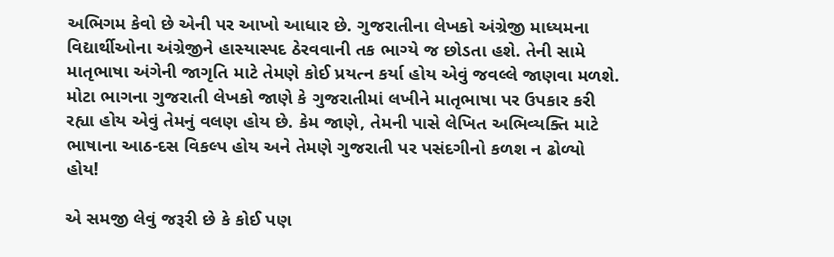અભિગમ કેવો છે એની પર આખો આધાર છે. ગુજરાતીના લેખકો અંગ્રેજી માધ્યમના વિદ્યાર્થીઓના અંગ્રેજીને હાસ્યાસ્પદ ઠેરવવાની તક ભાગ્યે જ છોડતા હશે. તેની સામે માતૃભાષા અંગેની જાગૃતિ માટે તેમણે કોઈ પ્રયત્ન કર્યા હોય એવું જવલ્લે જાણવા મળશે. મોટા ભાગના ગુજરાતી લેખકો જાણે કે ગુજરાતીમાં લખીને માતૃભાષા પર ઉપકાર કરી રહ્યા હોય એવું તેમનું વલણ હોય છે. કેમ જાણે, તેમની પાસે લેખિત અભિવ્યક્તિ માટે ભાષાના આઠ-દસ વિકલ્પ હોય અને તેમણે ગુજરાતી પર પસંદગીનો કળશ ન ઢોળ્યો હોય!

એ સમજી લેવું જરૂરી છે કે કોઈ પણ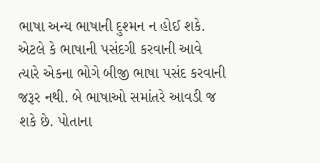ભાષા અન્ય ભાષાની દુશ્મન ન હોઈ શકે. એટલે કે ભાષાની પસંદગી કરવાની આવે ત્યારે એકના ભોગે બીજી ભાષા પસંદ કરવાની જરૂર નથી. બે ભાષાઓ સમાંતરે આવડી જ શકે છે. પોતાના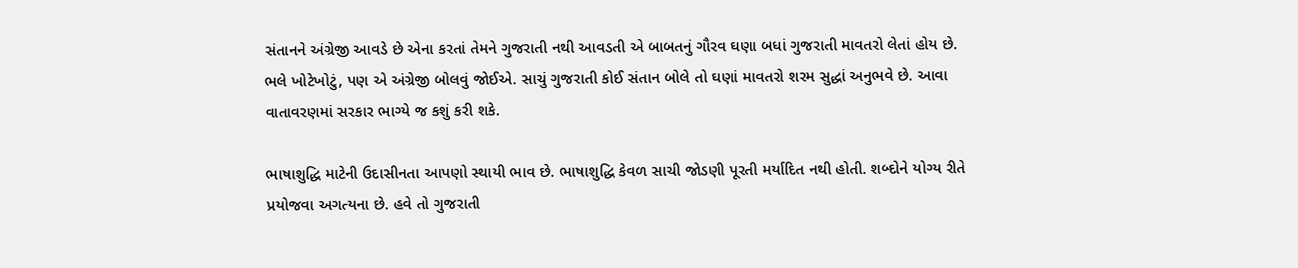સંતાનને અંગ્રેજી આવડે છે એના કરતાં તેમને ગુજરાતી નથી આવડતી એ બાબતનું ગૌરવ ઘણા બધાં ગુજરાતી માવતરો લેતાં હોય છે. ભલે ખોટેખોટું, પણ એ અંગ્રેજી બોલવું જોઈએ. સાચું ગુજરાતી કોઈ સંતાન બોલે તો ઘણાં માવતરો શરમ સુદ્ધાં અનુભવે છે. આવા વાતાવરણમાં સરકાર ભાગ્યે જ કશું કરી શકે.

ભાષાશુદ્ધિ માટેની ઉદાસીનતા આપણો સ્થાયી ભાવ છે. ભાષાશુદ્ધિ કેવળ સાચી જોડણી પૂરતી મર્યાદિત નથી હોતી. શબ્દોને યોગ્ય રીતે પ્રયોજવા અગત્યના છે. હવે તો ગુજરાતી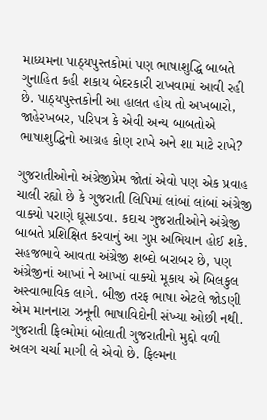માધ્યમના પાઠ્યપુસ્તકોમાં પણ ભાષાશુદ્ધિ બાબતે ગુનાહિત કહી શકાય બેદરકારી રાખવામાં આવી રહી છે. પાઠ્યપુસ્તકોની આ હાલત હોય તો અખબારો, જાહેરખબર, પરિપત્ર કે એવી અન્ય બાબતોએ ભાષાશુદ્ધિનો આગ્રહ કોણ રાખે અને શા માટે રાખે?

ગુજરાતીઓનો અંગ્રેજીપ્રેમ જોતાં એવો પણ એક પ્રવાહ ચાલી રહ્યો છે કે ગુજરાતી લિપિમાં લાંબાં લાંબાં અંગ્રેજી વાક્યો પરાણે ઘૂસાડવા. કદાચ ગુજરાતીઓને અંગ્રેજી બાબતે પ્રશિક્ષિત કરવાનું આ ગુપ્ત અભિયાન હોઈ શકે. સહજભાવે આવતા અંગ્રેજી શબ્દો બરાબર છે, પણ અંગ્રેજીનાં આખાં ને આખાં વાક્યો મૂકાય એ બિલકુલ અસ્વાભાવિક લાગે. બીજી તરફ ભાષા એટલે જોડણી એમ માનનારા ઝનૂની ભાષાવિદોની સંખ્યા ઓછી નથી. ગુજરાતી ફિલ્મોમાં બોલાતી ગુજરાતીનો મુદ્દો વળી અલગ ચર્ચા માગી લે એવો છે. ફિલ્મના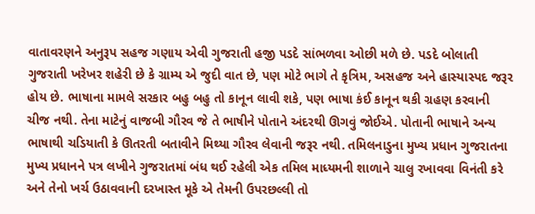વાતાવરણને અનુરૂપ સહજ ગણાય એવી ગુજરાતી હજી પડદે સાંભળવા ઓછી મળે છે. પડદે બોલાતી ગુજરાતી ખરેખર શહેરી છે કે ગ્રામ્ય એ જુદી વાત છે, પણ મોટે ભાગે તે કૃત્રિમ, અસહજ અને હાસ્યાસ્પદ જરૂર હોય છે. ભાષાના મામલે સરકાર બહુ બહુ તો કાનૂન લાવી શકે, પણ ભાષા કંઈ કાનૂન થકી ગ્રહણ કરવાની ચીજ નથી. તેના માટેનું વાજબી ગૌરવ જે તે ભાષીને પોતાને અંદરથી ઊગવું જોઈએ. પોતાની ભાષાને અન્ય ભાષાથી ચડિયાતી કે ઊતરતી બતાવીને મિથ્યા ગૌરવ લેવાની જરૂર નથી. તમિલનાડુના મુખ્ય પ્રધાન ગુજરાતના મુખ્ય પ્રધાનને પત્ર લખીને ગુજરાતમાં બંધ થઈ રહેલી એક તમિલ માધ્યમની શાળાને ચાલુ રખાવવા વિનંતી કરે અને તેનો ખર્ચ ઉઠાવવાની દરખાસ્ત મૂકે એ તેમની ઉપરછલ્લી તો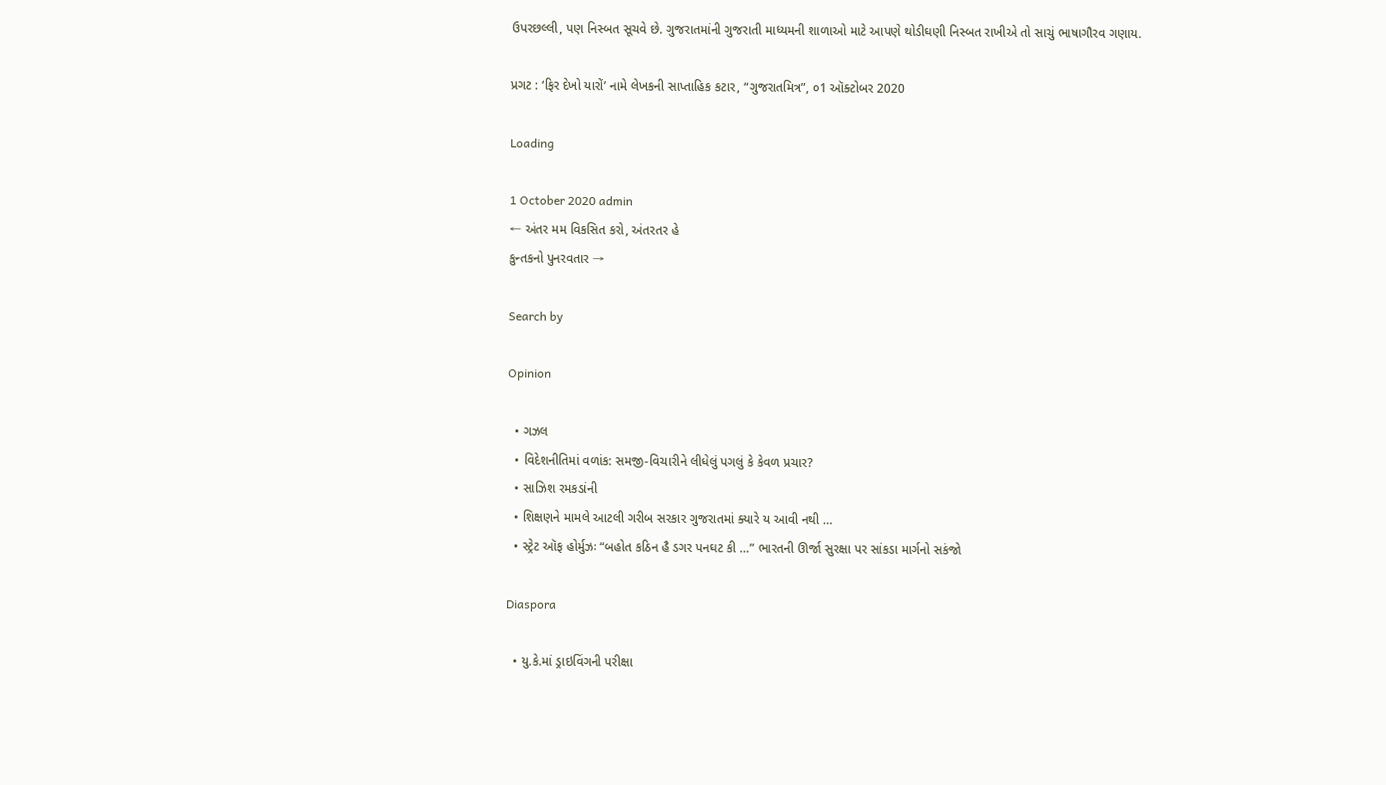ઉપરછલ્લી, પણ નિસ્બત સૂચવે છે. ગુજરાતમાંની ગુજરાતી માધ્યમની શાળાઓ માટે આપણે થોડીઘણી નિસ્બત રાખીએ તો સાચું ભાષાગૌરવ ગણાય.

પ્રગટ : ‘ફિર દેખો યારોં’ નામે લેખકની સાપ્તાહિક કટાર, “ગુજરાતમિત્ર”, ૦1 ઑક્ટોબર 2020

Loading

1 October 2020 admin
← અંતર મમ વિકસિત કરો, અંતરતર હે
કુન્તકનો પુનરવતાર →

Search by

Opinion

  • ગઝલ
  • વિદેશનીતિમાં વળાંક: સમજી-વિચારીને લીધેલું પગલું કે કેવળ પ્રચાર?
  • સાઝિશ રમકડાંની
  • શિક્ષણને મામલે આટલી ગરીબ સરકાર ગુજરાતમાં ક્યારે ય આવી નથી …
  • સ્ટ્રેટ ઑફ હોર્મુઝઃ “બહોત કઠિન હૈ ડગર પનઘટ કી …” ભારતની ઊર્જા સુરક્ષા પર સાંકડા માર્ગનો સકંજો

Diaspora

  • યુ.કે.માં ડ્રાઇવિંગની પરીક્ષા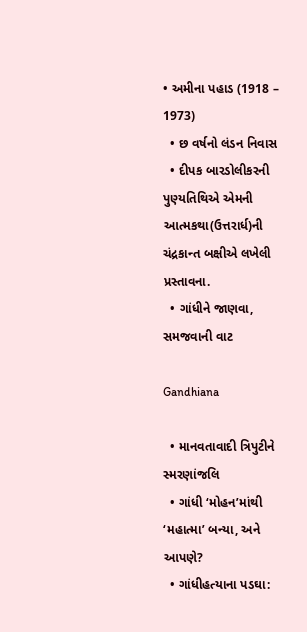• અમીના પહાડ (1918 – 1973)
  • છ વર્ષનો લંડન નિવાસ
  • દીપક બારડોલીકરની પુણ્યતિથિએ એમની આત્મકથા(ઉત્તરાર્ધ)ની ચંદ્રકાન્ત બક્ષીએ લખેલી પ્રસ્તાવના.
  • ગાંધીને જાણવા, સમજવાની વાટ

Gandhiana

  • માનવતાવાદી ત્રિપુટીને સ્મરણાંજલિ
  • ગાંધી ‘મોહન’માંથી ‘મહાત્મા’ બન્યા, અને આપણે?
  • ગાંધીહત્યાના પડઘા: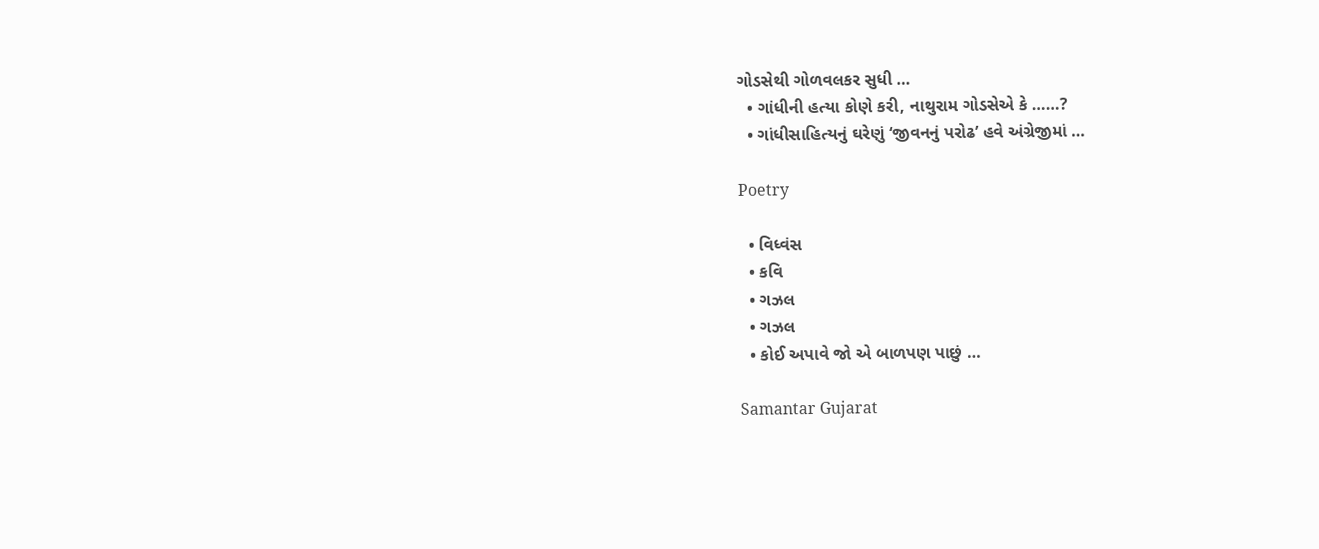ગોડસેથી ગોળવલકર સુધી …
  • ગાંધીની હત્યા કોણે કરી, નાથુરામ ગોડસેએ કે ……?
  • ગાંધીસાહિત્યનું ઘરેણું ‘જીવનનું પરોઢ’ હવે અંગ્રેજીમાં …

Poetry

  • વિધ્વંસ
  • કવિ
  • ગઝલ
  • ગઝલ
  • કોઈ અપાવે જો એ બાળપણ પાછું …

Samantar Gujarat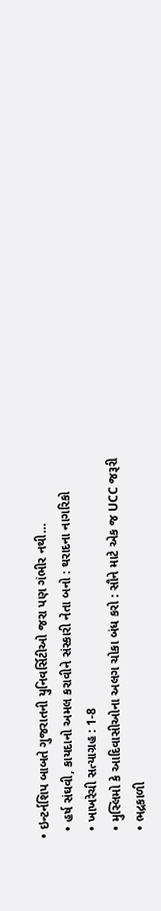• ઇન્ટર્નશિપ બાબતે ગુજરાતની યુનિવર્સિટીઓ જરા પણ ગંભીર નથી…
  • હર્ષ સંઘવી, કાયદાનો અમલ કરાવીને સંસ્કારી નેતા બનો : થરાદના નાગરિકો
  • ખાખરેચી સત્યાગ્રહ : 1-8
  • મુસ્લિમો કે આદિવાસીઓના અલગ ચોકા બંધ કરો : સૌને માટે એક જ UCC જરૂરી
  • ભદ્રકાળી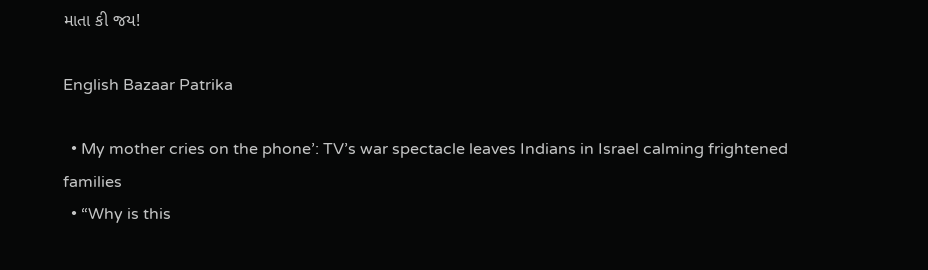માતા કી જય!

English Bazaar Patrika

  • My mother cries on the phone’: TV’s war spectacle leaves Indians in Israel calming frightened families
  • “Why is this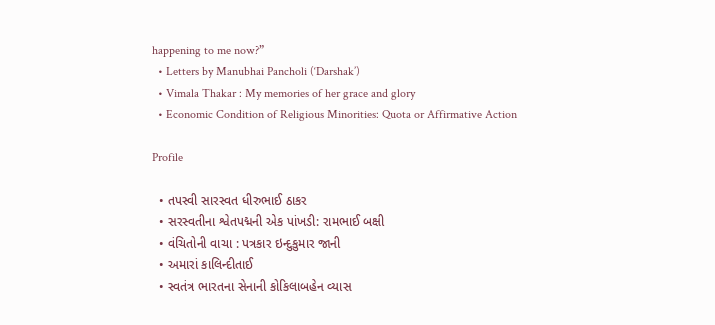happening to me now?”
  • Letters by Manubhai Pancholi (‘Darshak’)
  • Vimala Thakar : My memories of her grace and glory
  • Economic Condition of Religious Minorities: Quota or Affirmative Action

Profile

  • તપસ્વી સારસ્વત ધીરુભાઈ ઠાકર
  • સરસ્વતીના શ્વેતપદ્મની એક પાંખડી: રામભાઈ બક્ષી
  • વંચિતોની વાચા : પત્રકાર ઇન્દુકુમાર જાની
  • અમારાં કાલિન્દીતાઈ
  • સ્વતંત્ર ભારતના સેનાની કોકિલાબહેન વ્યાસ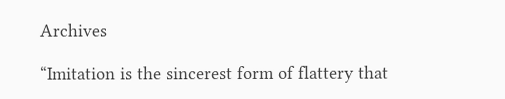Archives

“Imitation is the sincerest form of flattery that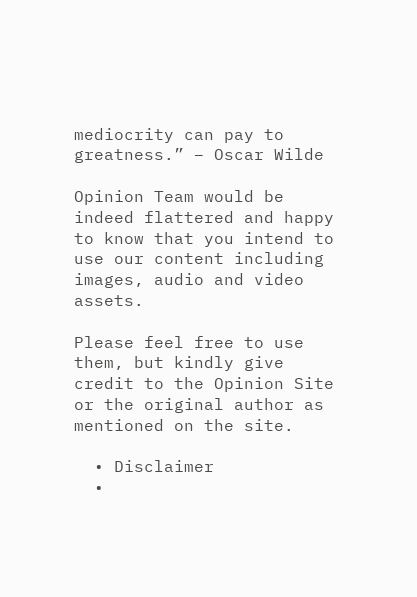mediocrity can pay to greatness.” – Oscar Wilde

Opinion Team would be indeed flattered and happy to know that you intend to use our content including images, audio and video assets.

Please feel free to use them, but kindly give credit to the Opinion Site or the original author as mentioned on the site.

  • Disclaimer
  •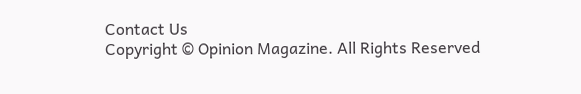Contact Us
Copyright © Opinion Magazine. All Rights Reserved